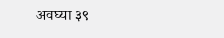अवघ्या ३९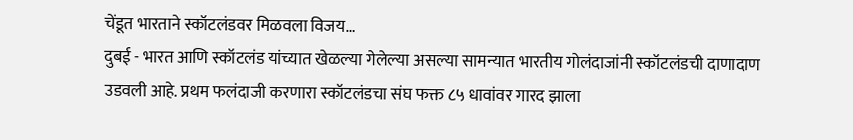चेंडूत भारताने स्कॉटलंडवर मिळवला विजय…
दुबई - भारत आणि स्कॉटलंड यांच्यात खेळल्या गेलेल्या असल्या सामन्यात भारतीय गोलंदाजांनी स्कॉटलंडची दाणादाण उडवली आहे. प्रथम फलंदाजी करणारा स्कॉटलंडचा संघ फक्त ८५ धावांवर गारद झाला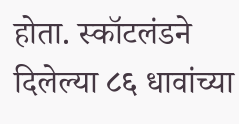होता. स्कॉटलंडने दिलेल्या ८६ धावांच्या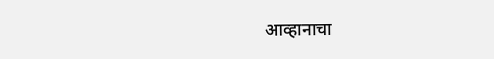आव्हानाचा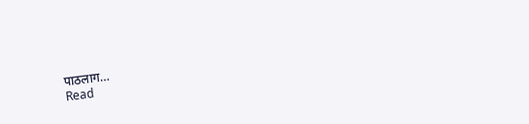पाठलाग…
Read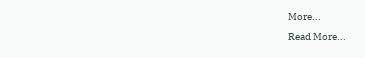More...
Read More...